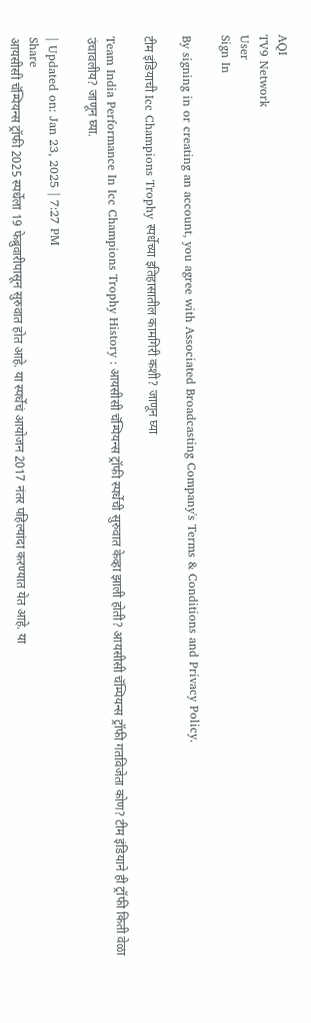AQI
TV9 Network
User
Sign In

By signing in or creating an account, you agree with Associated Broadcasting Company's Terms & Conditions and Privacy Policy.

टीम इंडियाची Icc Champions Trophy स्पर्धेच्या इतिहासातील कामगिरी कशी? जाणून घ्या

Team India Performance In Icc Champions Trophy History : आयसीसी चॅम्पियन्स ट्रॉफी स्पर्धेची सुरुवात केव्हा झाली होती? आयसीसी चॅम्पियन्स ट्रॉफी गतविजेता कोण? टीम इंडियाने ही ट्रॉफी किती वेळा उंचावलीय? जाणून घ्या.

| Updated on: Jan 23, 2025 | 7:27 PM
Share
आयसीसी चॅम्पियन्स ट्रॉफी 2025 स्पर्धेला 19 फेब्रुवारीपासून सुरुवात होत आहे. या स्पर्धेचं आयोजन 2017 नंतर पहिल्यांदा करण्यात येत आहे. या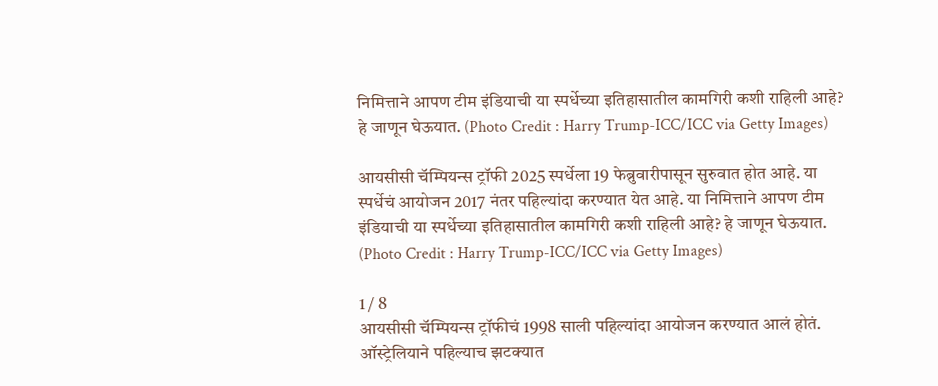निमित्ताने आपण टीम इंडियाची या स्पर्धेच्या इतिहासातील कामगिरी कशी राहिली आहे? हे जाणून घेऊयात. (Photo Credit : Harry Trump-ICC/ICC via Getty Images)

आयसीसी चॅम्पियन्स ट्रॉफी 2025 स्पर्धेला 19 फेब्रुवारीपासून सुरुवात होत आहे. या स्पर्धेचं आयोजन 2017 नंतर पहिल्यांदा करण्यात येत आहे. या निमित्ताने आपण टीम इंडियाची या स्पर्धेच्या इतिहासातील कामगिरी कशी राहिली आहे? हे जाणून घेऊयात. (Photo Credit : Harry Trump-ICC/ICC via Getty Images)

1 / 8
आयसीसी चॅम्पियन्स ट्रॉफीचं 1998 साली पहिल्यांदा आयोजन करण्यात आलं होतं. ऑस्ट्रेलियाने पहिल्याच झटक्यात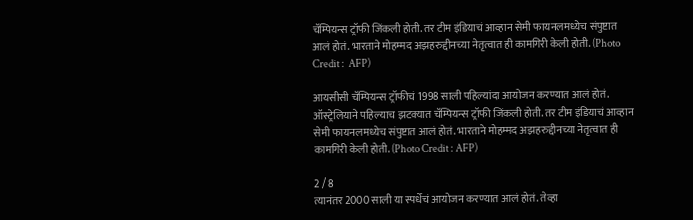चॅम्पियन्स ट्रॉफी जिंकली होती. तर टीम इंडियाचं आव्हान सेमी फायनलमध्येच संपुष्टात आलं होतं. भारताने मोहम्मद अझहरुद्दीनच्या नेतृत्वात ही कामगिरी केली होती. (Photo Credit :  AFP)

आयसीसी चॅम्पियन्स ट्रॉफीचं 1998 साली पहिल्यांदा आयोजन करण्यात आलं होतं. ऑस्ट्रेलियाने पहिल्याच झटक्यात चॅम्पियन्स ट्रॉफी जिंकली होती. तर टीम इंडियाचं आव्हान सेमी फायनलमध्येच संपुष्टात आलं होतं. भारताने मोहम्मद अझहरुद्दीनच्या नेतृत्वात ही कामगिरी केली होती. (Photo Credit : AFP)

2 / 8
त्यानंतर 2000 साली या स्पर्धेचं आयोजन करण्यात आलं होतं. तेव्हा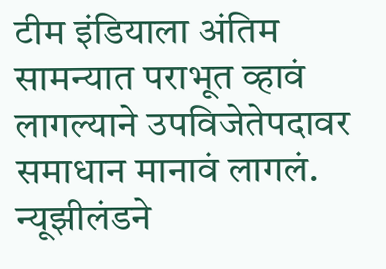टीम इंडियाला अंतिम सामन्यात पराभूत व्हावं लागल्याने उपविजेतेपदावर समाधान मानावं लागलं. न्यूझीलंडने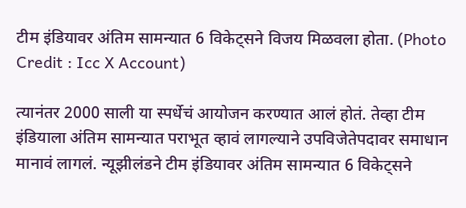टीम इंडियावर अंतिम सामन्यात 6 विकेट्सने विजय मिळवला होता. (Photo Credit : Icc X Account)

त्यानंतर 2000 साली या स्पर्धेचं आयोजन करण्यात आलं होतं. तेव्हा टीम इंडियाला अंतिम सामन्यात पराभूत व्हावं लागल्याने उपविजेतेपदावर समाधान मानावं लागलं. न्यूझीलंडने टीम इंडियावर अंतिम सामन्यात 6 विकेट्सने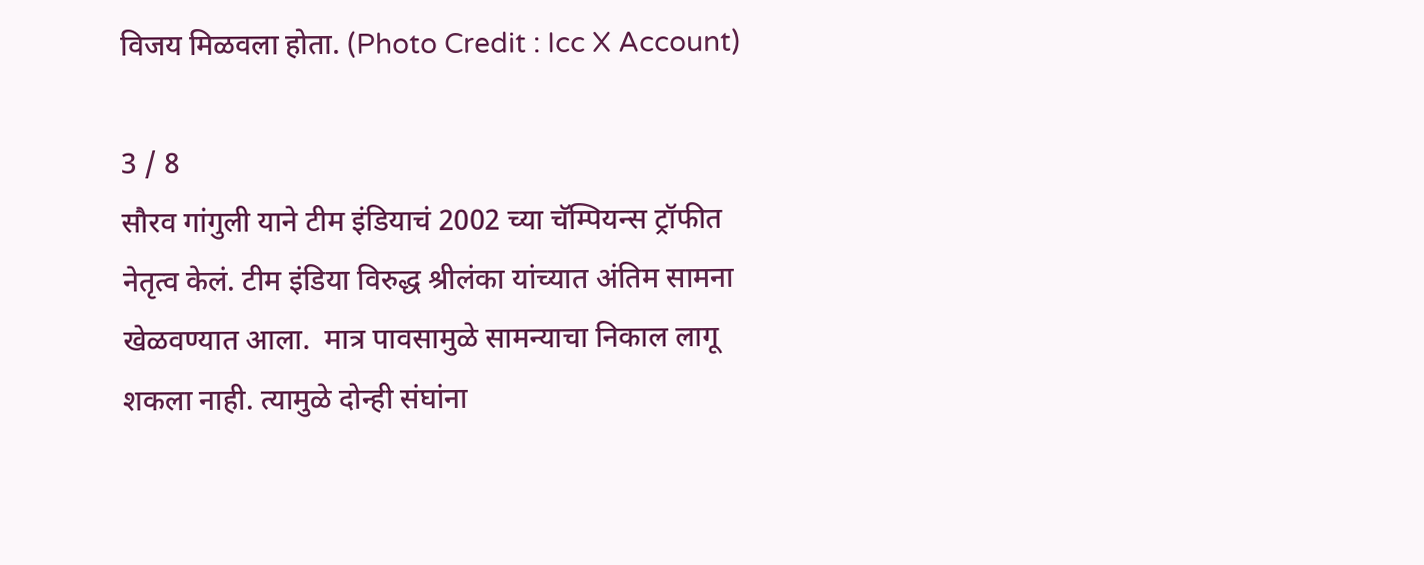विजय मिळवला होता. (Photo Credit : Icc X Account)

3 / 8
सौरव गांगुली याने टीम इंडियाचं 2002 च्या चॅम्पियन्स ट्रॉफीत नेतृत्व केलं. टीम इंडिया विरुद्ध श्रीलंका यांच्यात अंतिम सामना खेळवण्यात आला.  मात्र पावसामुळे सामन्याचा निकाल लागू शकला नाही. त्यामुळे दोन्ही संघांना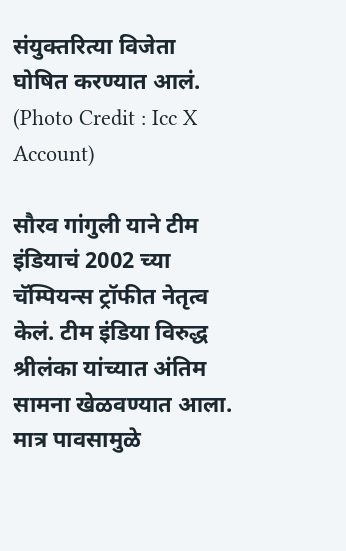संयुक्तरित्या विजेता घोषित करण्यात आलं.  (Photo Credit : Icc X Account)

सौरव गांगुली याने टीम इंडियाचं 2002 च्या चॅम्पियन्स ट्रॉफीत नेतृत्व केलं. टीम इंडिया विरुद्ध श्रीलंका यांच्यात अंतिम सामना खेळवण्यात आला. मात्र पावसामुळे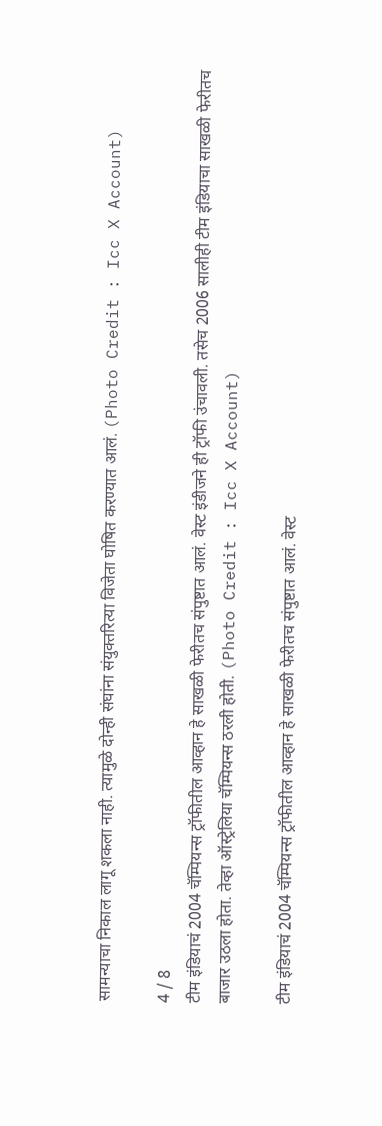सामन्याचा निकाल लागू शकला नाही. त्यामुळे दोन्ही संघांना संयुक्तरित्या विजेता घोषित करण्यात आलं. (Photo Credit : Icc X Account)

4 / 8
टीम इंडियाचं 2004 चॅम्पियन्स ट्रॉफीतील आव्हान हे साखळी फेरीतच संपुष्टात आलं. वेस्ट इंडीजने ही ट्रॉफी उंचावली. तसेच 2006 सालीही टीम इंडियाचा साखळी फेरीतच बाजार उठला होता. तेव्हा ऑस्ट्रेलिया चॅम्पियन्स ठरली होती. (Photo Credit : Icc X Account)

टीम इंडियाचं 2004 चॅम्पियन्स ट्रॉफीतील आव्हान हे साखळी फेरीतच संपुष्टात आलं. वेस्ट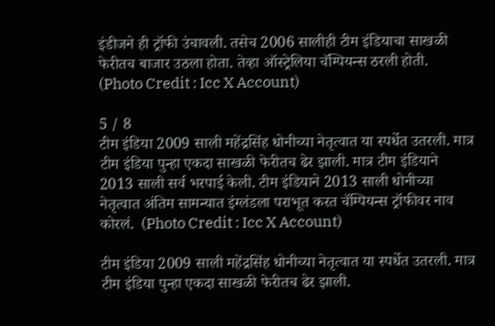इंडीजने ही ट्रॉफी उंचावली. तसेच 2006 सालीही टीम इंडियाचा साखळी फेरीतच बाजार उठला होता. तेव्हा ऑस्ट्रेलिया चॅम्पियन्स ठरली होती. (Photo Credit : Icc X Account)

5 / 8
टीम इंडिया 2009 साली महेंद्रसिंह धोनीच्या नेतृत्वात या स्पर्धेत उतरली. मात्र टीम इंडिया पुन्हा एकदा साखळी फेरीतच ढेर झाली. मात्र टीम इंडियाने 2013 साली सर्व भरपाई केली. टीम इंडियाने 2013 साली धोनीच्या नेतृत्वात अंतिम सामन्यात इंग्लंडला पराभूत करत चॅम्पियन्स ट्रॉफीवर नाव कोरलं.  (Photo Credit : Icc X Account)

टीम इंडिया 2009 साली महेंद्रसिंह धोनीच्या नेतृत्वात या स्पर्धेत उतरली. मात्र टीम इंडिया पुन्हा एकदा साखळी फेरीतच ढेर झाली.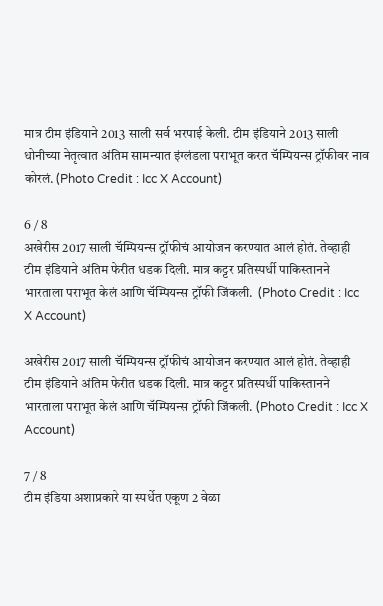मात्र टीम इंडियाने 2013 साली सर्व भरपाई केली. टीम इंडियाने 2013 साली धोनीच्या नेतृत्वात अंतिम सामन्यात इंग्लंडला पराभूत करत चॅम्पियन्स ट्रॉफीवर नाव कोरलं. (Photo Credit : Icc X Account)

6 / 8
अखेरीस 2017 साली चॅम्पियन्स ट्रॉफीचं आयोजन करण्यात आलं होतं. तेव्हाही टीम इंडियाने अंतिम फेरीत धडक दिली. मात्र कट्टर प्रतिस्पर्धी पाकिस्तानने भारताला पराभूत केलं आणि चॅम्पियन्स ट्रॉफी जिंकली.  (Photo Credit : Icc X Account)

अखेरीस 2017 साली चॅम्पियन्स ट्रॉफीचं आयोजन करण्यात आलं होतं. तेव्हाही टीम इंडियाने अंतिम फेरीत धडक दिली. मात्र कट्टर प्रतिस्पर्धी पाकिस्तानने भारताला पराभूत केलं आणि चॅम्पियन्स ट्रॉफी जिंकली. (Photo Credit : Icc X Account)

7 / 8
टीम इंडिया अशाप्रकारे या स्पर्धेत एकूण 2 वेळा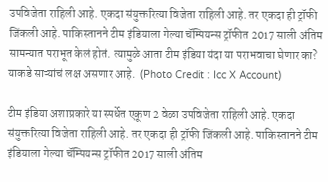उपविजेता राहिली आहे. एकदा संयुक्तरित्या विजेता राहिली आहे. तर एकदा ही ट्रॉफी जिंकली आहे. पाकिस्तानने टीम इंडियाला गेल्या चॅम्पियन्स ट्रॉफीत 2017 साली अंतिम सामन्यात पराभूत केलं होतं. त्यामुळे आता टीम इंडिया यंदा या पराभवाचा घेणार का? याकडे साऱ्यांचं लक्ष असणार आहे.  (Photo Credit : Icc X Account)

टीम इंडिया अशाप्रकारे या स्पर्धेत एकूण 2 वेळा उपविजेता राहिली आहे. एकदा संयुक्तरित्या विजेता राहिली आहे. तर एकदा ही ट्रॉफी जिंकली आहे. पाकिस्तानने टीम इंडियाला गेल्या चॅम्पियन्स ट्रॉफीत 2017 साली अंतिम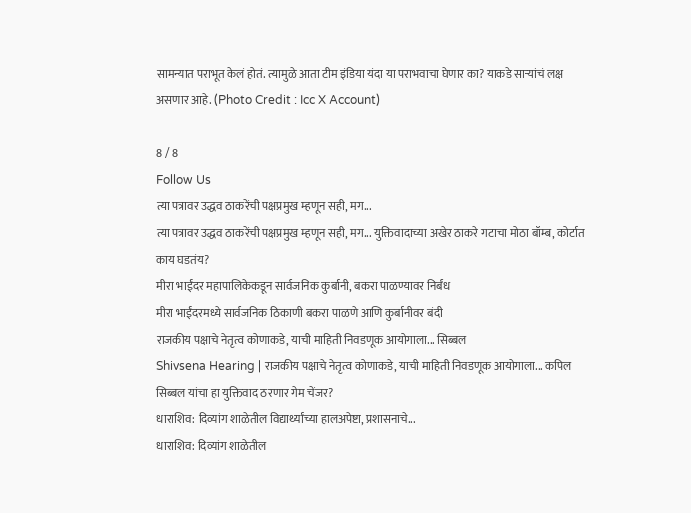सामन्यात पराभूत केलं होतं. त्यामुळे आता टीम इंडिया यंदा या पराभवाचा घेणार का? याकडे साऱ्यांचं लक्ष असणार आहे. (Photo Credit : Icc X Account)

8 / 8
Follow Us
त्या पत्रावर उद्धव ठाकरेंची पक्षप्रमुख म्हणून सही, मग...
त्या पत्रावर उद्धव ठाकरेंची पक्षप्रमुख म्हणून सही, मग... युक्तिवादाच्या अखेर ठाकरे गटाचा मोठा बॉम्ब, कोर्टात काय घडतंय?
मीरा भाईंदर महापालिकेकडून सार्वजनिक कुर्बानी, बकरा पाळण्यावर निर्बंध
मीरा भाईंदरमध्ये सार्वजनिक ठिकाणी बकरा पाळणे आणि कुर्बानीवर बंदी
राजकीय पक्षाचे नेतृत्व कोणाकडे, याची माहिती निवडणूक आयोगाला... सिब्बल
Shivsena Hearing | राजकीय पक्षाचे नेतृत्व कोणाकडे, याची माहिती निवडणूक आयोगाला... कपिल सिब्बल यांचा हा युक्तिवाद ठरणार गेम चेंजर?
धाराशिव: दिव्यांग शाळेतील विद्यार्थ्यांच्या हालअपेष्टा, प्रशासनाचे...
धाराशिव: दिव्यांग शाळेतील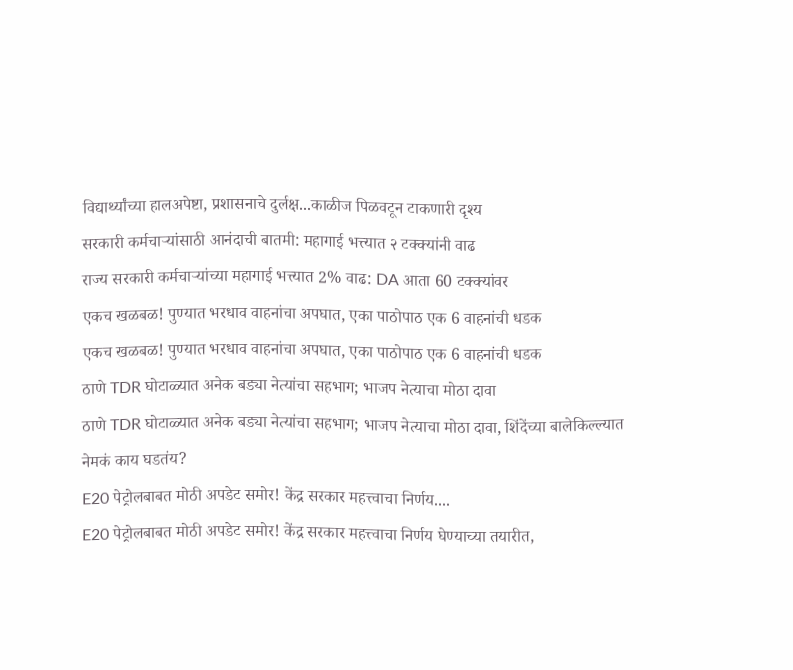विद्यार्थ्यांच्या हालअपेष्टा, प्रशासनाचे दुर्लक्ष...काळीज पिळवटून टाकणारी दृश्य
सरकारी कर्मचाऱ्यांसाठी आनंदाची बातमी: महागाई भत्त्यात २ टक्क्यांनी वाढ
राज्य सरकारी कर्मचाऱ्यांच्या महागाई भत्त्यात 2% वाढ: DA आता 60 टक्क्यांवर
एकच खळबळ! पुण्यात भरधाव वाहनांचा अपघात, एका पाठोपाठ एक 6 वाहनांची धडक
एकच खळबळ! पुण्यात भरधाव वाहनांचा अपघात, एका पाठोपाठ एक 6 वाहनांची धडक
ठाणे TDR घोटाळ्यात अनेक बड्या नेत्यांचा सहभाग; भाजप नेत्याचा मोठा दावा
ठाणे TDR घोटाळ्यात अनेक बड्या नेत्यांचा सहभाग; भाजप नेत्याचा मोठा दावा, शिंदेंच्या बालेकिल्ल्यात नेमकं काय घडतंय?
E20 पेट्रोलबाबत मोठी अपडेट समोर! केंद्र सरकार महत्त्वाचा निर्णय....
E20 पेट्रोलबाबत मोठी अपडेट समोर! केंद्र सरकार महत्त्वाचा निर्णय घेण्याच्या तयारीत,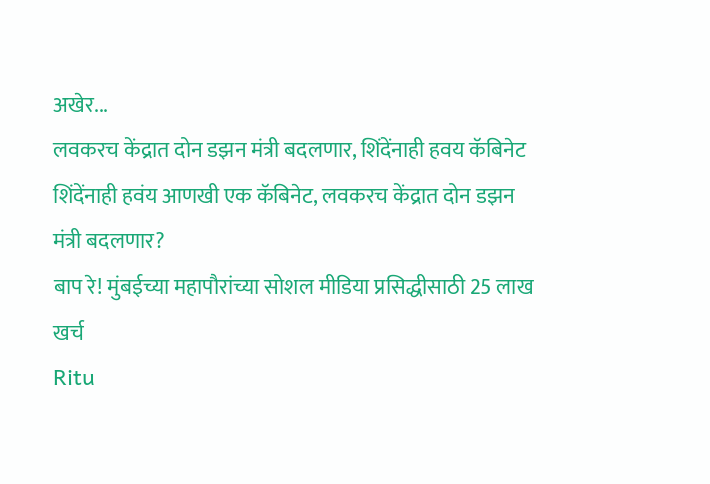अखेर...
लवकरच केंद्रात दोन डझन मंत्री बदलणार, शिंदेंनाही हवय कॅबिनेट
शिंदेंनाही हवंय आणखी एक कॅबिनेट, लवकरच केंद्रात दोन डझन मंत्री बदलणार?
बाप रे! मुंबईच्या महापौरांच्या सोशल मीडिया प्रसिद्धीसाठी 25 लाख खर्च
Ritu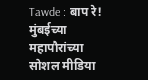Tawde : बाप रे! मुंबईच्या महापौरांच्या सोशल मीडिया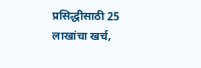प्रसिद्धीसाठी 25 लाखांचा खर्च,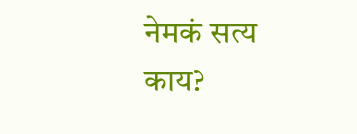नेमकं सत्य काय?